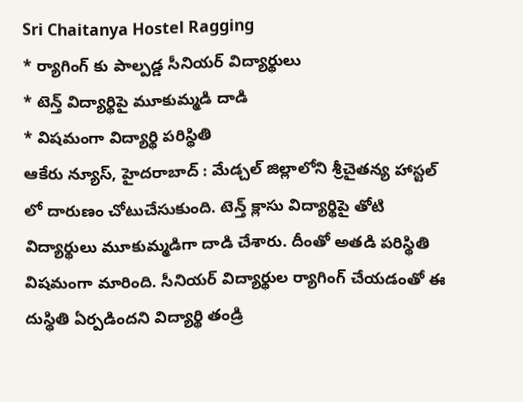Sri Chaitanya Hostel Ragging
* ర్యాగింగ్ కు పాల్పడ్డ సీనియర్ విద్యార్థులు
* టెన్త్ విద్యార్థిపై మూకుమ్మడి దాడి
* విషమంగా విద్యార్థి పరిస్థితి
ఆకేరు న్యూస్, హైదరాబాద్ : మేడ్చల్ జిల్లాలోని శ్రీచైతన్య హాస్టల్ లో దారుణం చోటుచేసుకుంది. టెన్త్ క్లాసు విద్యార్థిపై తోటి విద్యార్థులు మూకుమ్మడిగా దాడి చేశారు. దీంతో అతడి పరిస్థితి విషమంగా మారింది. సీనియర్ విద్యార్థుల ర్యాగింగ్ చేయడంతో ఈ దుస్థితి ఏర్పడిందని విద్యార్థి తండ్రి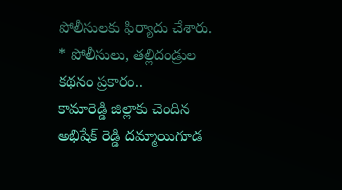పోలీసులకు ఫిర్యాదు చేశారు.
* పోలీసులు, తల్లిదండ్రుల కథనం ప్రకారం..
కామారెడ్డి జిల్లాకు చెందిన అభిషేక్ రెడ్డి దమ్మాయిగూడ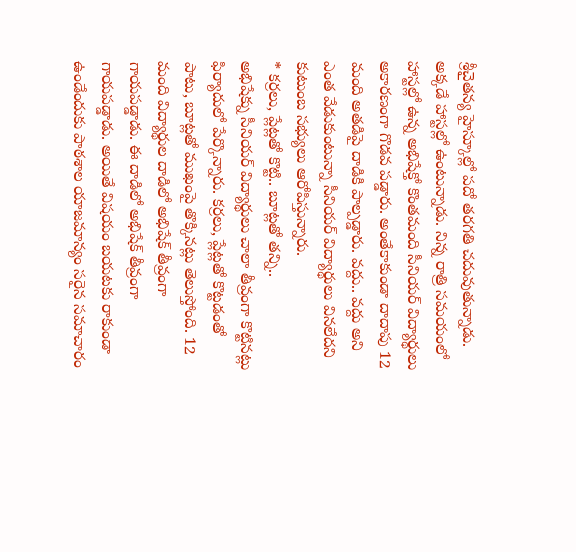శ్రీచైతన్య హైస్కూల్లో పదో తరగతి చదువుతున్నాడు. అక్కడే హాస్టల్లో ఉంటున్నాడు. నిన్న రాత్రి సమయంలో హాస్టల్లో ఉన్న అభిషేక్తో కొంతమంది సీనియర్ విద్యార్థులు అకారణంగా గొడవ పడ్డారు. అంతేకాకుండా దాదాపు 12 మంది అతడిపై దాడికి పాల్పడ్డారు. వద్దు.. వద్దు అని ఎంత వేడుకుంటున్నా సీనియర్ విద్యార్థులు వినలేదని కుటుంబ సభ్యులు ఆరోపిస్తున్నారు.
* కర్రలు, ప్లేట్లతో కొట్టి.. బూట్లతో తన్ని..
అభిషేక్ను సీనియర్ విద్యార్థులు చాలా తీవ్రంగా కొట్టినట్లు ఫిర్యాదులో పేర్కొన్నారు. కర్రలు, ప్లేట్లతో కొట్టడంతో పాటు, బూట్లతో ముఖంపై తొక్కినట్లు తెలుస్తోంది. 12 మంది విద్యార్థుల దాడిలో అభిషేక్ తీవ్రంగా గాయపడ్డాడు. ఈ దాడిలో అభిషేక్ తీవ్రంగా గాయపడ్డాడు. అయితే విషయం బయటకు రాకుండా ఉండేందుకు పాఠశాల యాజమాన్యం సరైన సమాచారం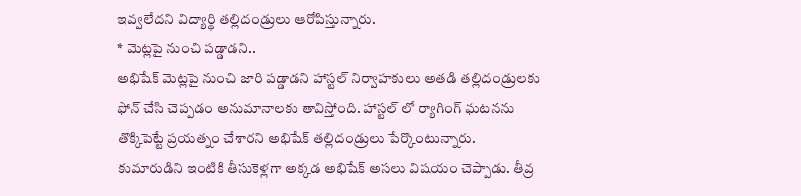ఇవ్వలేదని విద్యార్థి తల్లిదండ్రులు ఆరోపిస్తున్నారు.
* మెట్లపై నుంచి పడ్డాడని..
అభిషేక్ మెట్లపై నుంచి జారి పడ్డాడని హాస్టల్ నిర్వాహకులు అతడి తల్లిదండ్రులకు ఫోన్ చేసి చెప్పడం అనుమానాలకు తావిస్తోంది. హాస్టల్ లో ర్యాగింగ్ ఘటనను తొక్కిపెట్టే ప్రయత్నం చేశారని అభిషేక్ తల్లిదండ్రులు పేర్కొంటున్నారు. కుమారుడిని ఇంటికి తీసుకెళ్లగా అక్కడ అభిషేక్ అసలు విషయం చెప్పాడు. తీవ్ర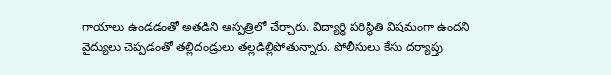గాయాలు ఉండడంతో అతడిని ఆస్పత్రిలో చేర్చారు. విద్యార్థి పరిస్థితి విషమంగా ఉందని వైద్యులు చెప్పడంతో తల్లిదండ్రులు తల్లడిల్లిపోతున్నారు. పోలీసులు కేసు దర్యాప్తు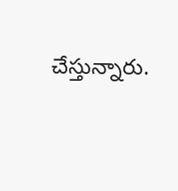చేస్తున్నారు.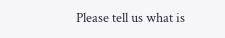Please tell us what is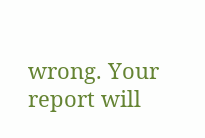wrong. Your report will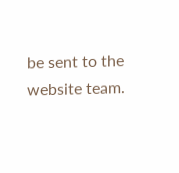be sent to the website team.